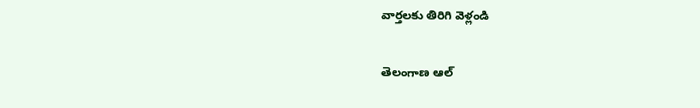వార్తలకు తిరిగి వెళ్లండి

తెలంగాణ ఆల్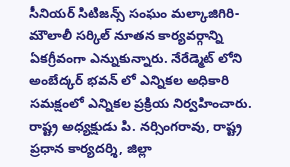సీనియర్ సిటిజన్స్ సంఘం మల్కాజిగిరి- మౌలాలీ సర్కిల్ నూతన కార్యవర్గాన్ని ఏకగ్రీవంగా ఎన్నుకున్నారు. నేరేడ్మెట్ లోని అంబేద్కర్ భవన్ లో ఎన్నికల అధికారి సమక్షంలో ఎన్నికల ప్రక్రియ నిర్వహించారు.
రాష్ట్ర అధ్యక్షుడు పి. నర్సింగరావు, రాష్ట్ర ప్రధాన కార్యదర్శి, జిల్లా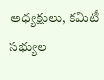అధ్యక్షులు, కమిటీ సభ్యుల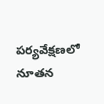పర్యవేక్షణలో నూతన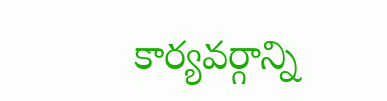కార్యవర్గాన్ని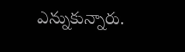ఎన్నుకున్నారు.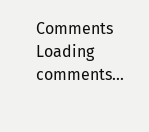Comments
Loading comments...